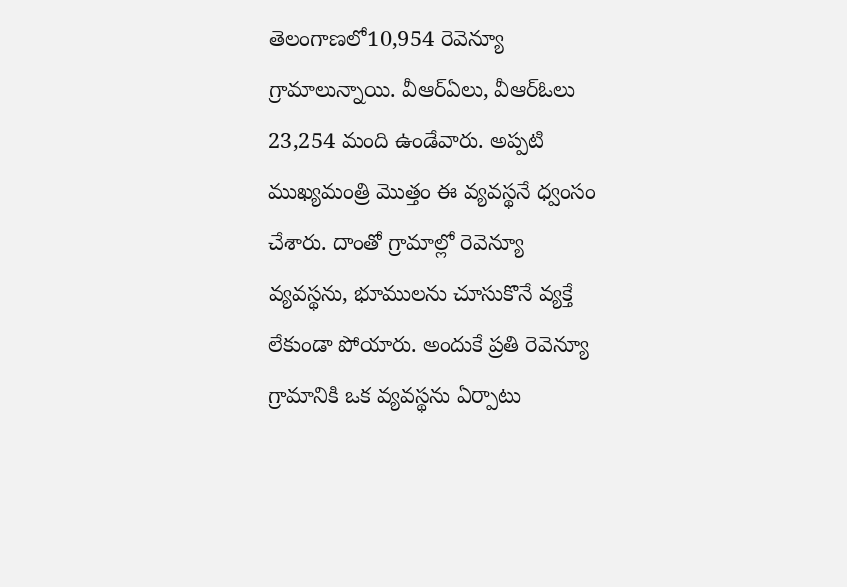తెలంగాణలో10,954 రెవెన్యూ గ్రామాలున్నాయి. వీఆర్ఏలు, వీఆర్ఓలు 23,254 మంది ఉండేవారు. అప్పటి ముఖ్యమంత్రి మొత్తం ఈ వ్యవస్థనే ధ్వంసం చేశారు. దాంతో గ్రామాల్లో రెవెన్యూ వ్యవస్థను, భూములను చూసుకొనే వ్యక్తే లేకుండా పోయారు. అందుకే ప్రతి రెవెన్యూ గ్రామానికి ఒక వ్యవస్థను ఏర్పాటు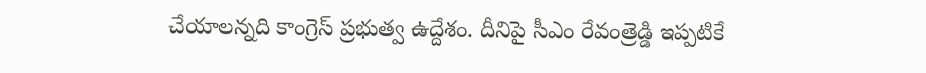చేయాలన్నది కాంగ్రెస్ ప్రభుత్వ ఉద్దేశం. దీనిపై సీఎం రేవంత్రెడ్డి ఇప్పటికే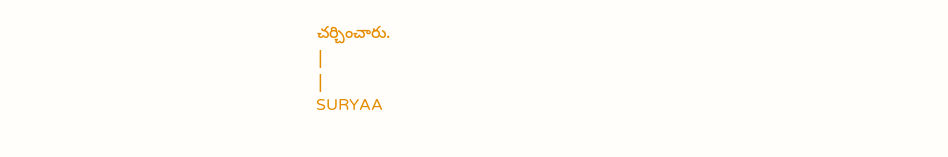చర్చించారు.
|
|
SURYAA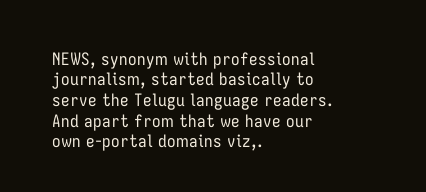NEWS, synonym with professional journalism, started basically to serve the Telugu language readers. And apart from that we have our own e-portal domains viz,.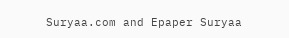Suryaa.com and Epaper Suryaa